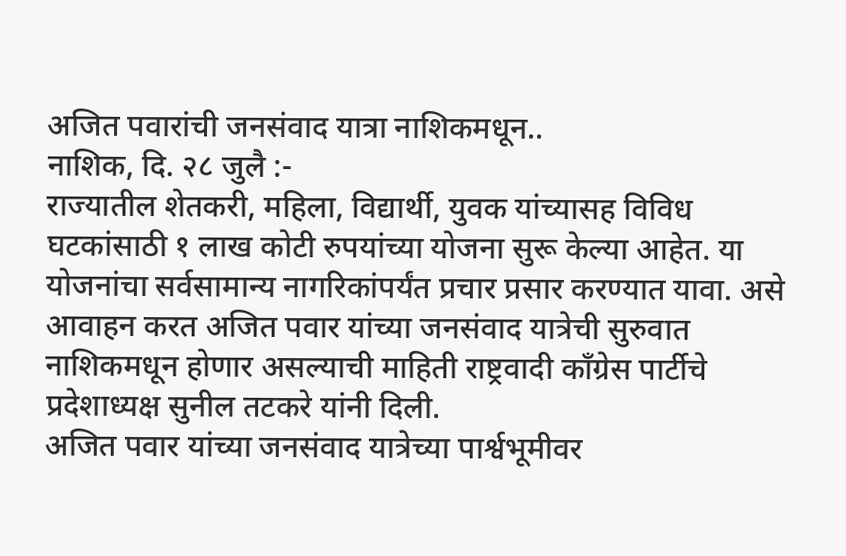अजित पवारांची जनसंवाद यात्रा नाशिकमधून..
नाशिक, दि. २८ जुलै :-
राज्यातील शेतकरी, महिला, विद्यार्थी, युवक यांच्यासह विविध घटकांसाठी १ लाख कोटी रुपयांच्या योजना सुरू केल्या आहेत. या योजनांचा सर्वसामान्य नागरिकांपर्यंत प्रचार प्रसार करण्यात यावा. असे आवाहन करत अजित पवार यांच्या जनसंवाद यात्रेची सुरुवात नाशिकमधून होणार असल्याची माहिती राष्ट्रवादी काँग्रेस पार्टीचे प्रदेशाध्यक्ष सुनील तटकरे यांनी दिली.
अजित पवार यांच्या जनसंवाद यात्रेच्या पार्श्वभूमीवर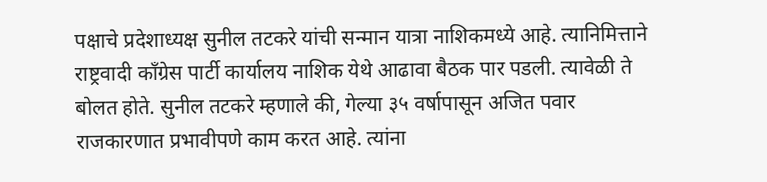पक्षाचे प्रदेशाध्यक्ष सुनील तटकरे यांची सन्मान यात्रा नाशिकमध्ये आहे. त्यानिमित्ताने राष्ट्रवादी काँग्रेस पार्टी कार्यालय नाशिक येथे आढावा बैठक पार पडली. त्यावेळी ते बोलत होते. सुनील तटकरे म्हणाले की, गेल्या ३५ वर्षापासून अजित पवार राजकारणात प्रभावीपणे काम करत आहे. त्यांना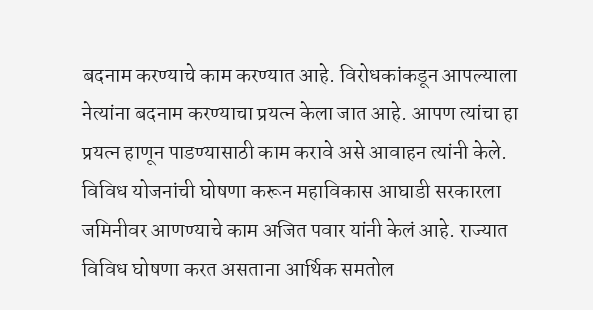बदनाम करण्याचे काम करण्यात आहे. विरोधकांकडून आपल्याला नेत्यांना बदनाम करण्याचा प्रयत्न केला जात आहे. आपण त्यांचा हा प्रयत्न हाणून पाडण्यासाठी काम करावे असे आवाहन त्यांनी केले.
विविध योजनांची घोषणा करून महाविकास आघाडी सरकारला जमिनीवर आणण्याचे काम अजित पवार यांनी केलं आहे. राज्यात विविध घोषणा करत असताना आर्थिक समतोल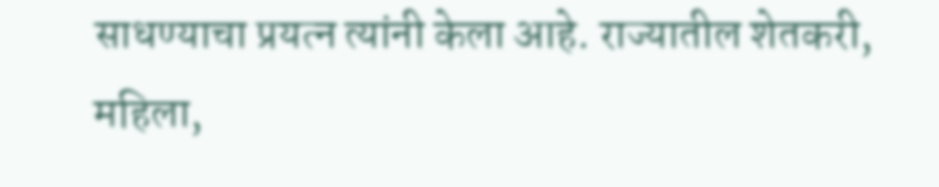साधण्याचा प्रयत्न त्यांनी केला आहे. राज्यातील शेतकरी, महिला,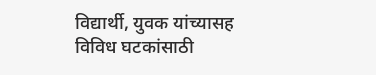विद्यार्थी, युवक यांच्यासह विविध घटकांसाठी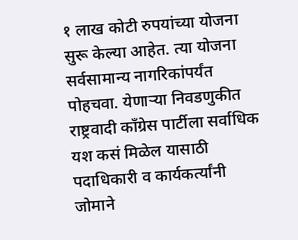१ लाख कोटी रुपयांच्या योजना सुरू केल्या आहेत. त्या योजना सर्वसामान्य नागरिकांपर्यंत पोहचवा. येणाऱ्या निवडणुकीत राष्ट्रवादी काँग्रेस पार्टीला सर्वाधिक यश कसं मिळेल यासाठी पदाधिकारी व कार्यकर्त्यांनी जोमाने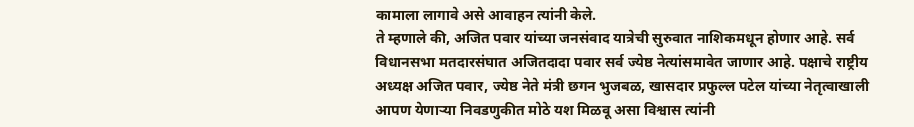कामाला लागावे असे आवाहन त्यांनी केले.
ते म्हणाले की, अजित पवार यांच्या जनसंवाद यात्रेची सुरुवात नाशिकमधून होणार आहे. सर्व विधानसभा मतदारसंघात अजितदादा पवार सर्व ज्येष्ठ नेत्यांसमावेत जाणार आहे. पक्षाचे राष्ट्रीय अध्यक्ष अजित पवार, ज्येष्ठ नेते मंत्री छगन भुजबळ, खासदार प्रफुल्ल पटेल यांच्या नेतृत्वाखाली आपण येणाऱ्या निवडणुकीत मोठे यश मिळवू असा विश्वास त्यांनी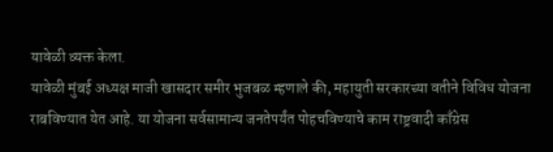यावेळी व्यक्त केला.
यावेळी मुंबई अध्यक्ष माजी खासदार समीर भुजबळ म्हणाले की, महायुती सरकारच्या वतीने विविध योजना राबविण्यात येत आहे. या योजना सर्वसामान्य जनतेपर्यंत पोहचविण्याचे काम राष्ट्रवादी काँग्रेस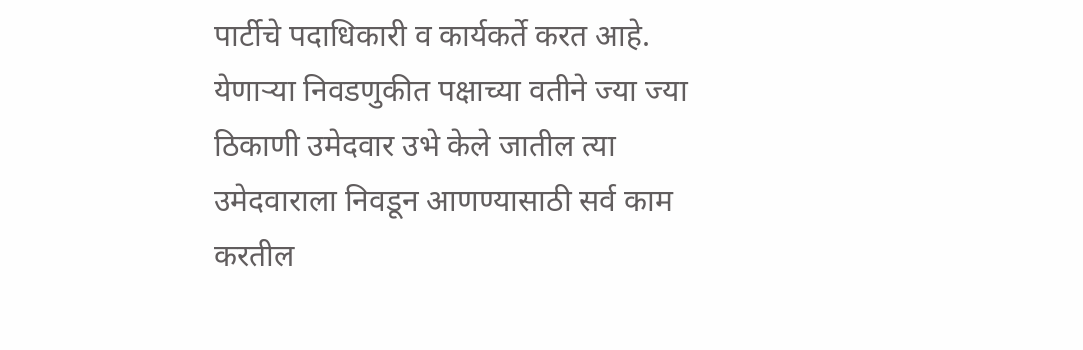पार्टीचे पदाधिकारी व कार्यकर्ते करत आहे. येणाऱ्या निवडणुकीत पक्षाच्या वतीने ज्या ज्या ठिकाणी उमेदवार उभे केले जातील त्या उमेदवाराला निवडून आणण्यासाठी सर्व काम करतील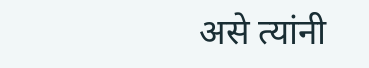असे त्यांनी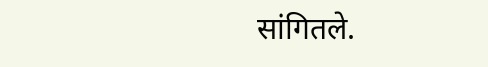सांगितले.